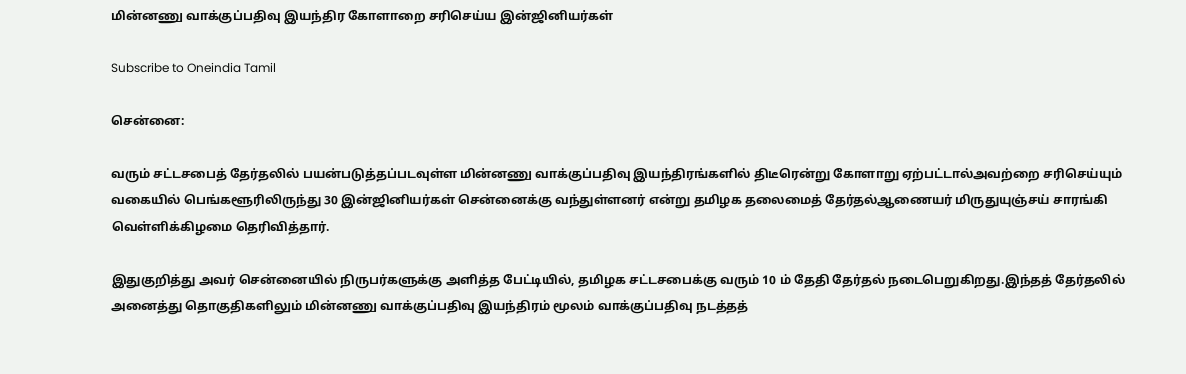மின்னணு வாக்குப்பதிவு இயந்திர கோளாறை சரிசெய்ய இன்ஜினியர்கள்

Subscribe to Oneindia Tamil

சென்னை:

வரும் சட்டசபைத் தேர்தலில் பயன்படுத்தப்படவுள்ள மின்னணு வாக்குப்பதிவு இயந்திரங்களில் திடீரென்று கோளாறு ஏற்பட்டால்அவற்றை சரிசெய்யும் வகையில் பெங்களூரிலிருந்து 30 இன்ஜினியர்கள் சென்னைக்கு வந்துள்ளனர் என்று தமிழக தலைமைத் தேர்தல்ஆணையர் மிருதுயுஞ்சய் சாரங்கி வெள்ளிக்கிழமை தெரிவித்தார்.

இதுகுறித்து அவர் சென்னையில் நிருபர்களுக்கு அளித்த பேட்டியில், தமிழக சட்டசபைக்கு வரும் 10 ம் தேதி தேர்தல் நடைபெறுகிறது.இந்தத் தேர்தலில் அனைத்து தொகுதிகளிலும் மின்னணு வாக்குப்பதிவு இயந்திரம் மூலம் வாக்குப்பதிவு நடத்தத்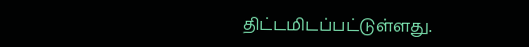திட்டமிடப்பட்டுள்ளது.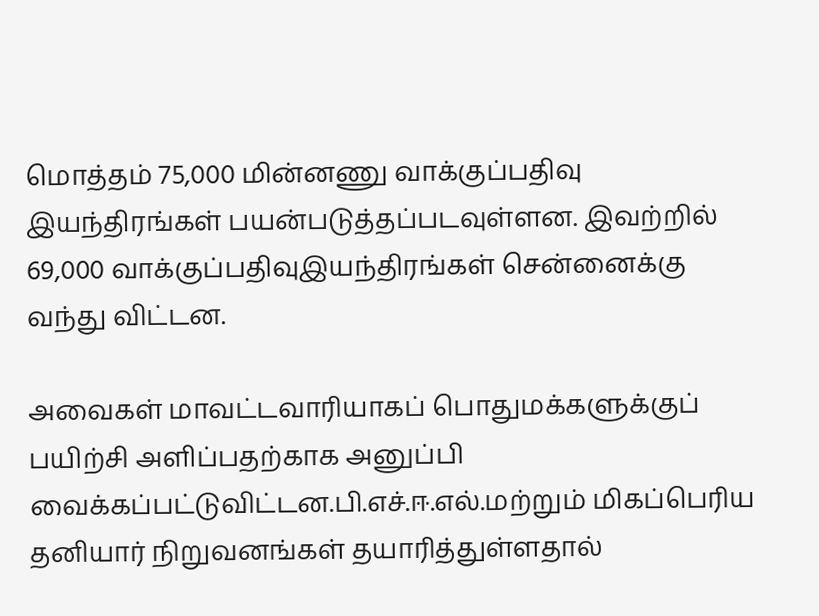மொத்தம் 75,000 மின்னணு வாக்குப்பதிவு இயந்திரங்கள் பயன்படுத்தப்படவுள்ளன. இவற்றில் 69,000 வாக்குப்பதிவுஇயந்திரங்கள் சென்னைக்கு வந்து விட்டன.

அவைகள் மாவட்டவாரியாகப் பொதுமக்களுக்குப் பயிற்சி அளிப்பதற்காக அனுப்பி வைக்கப்பட்டுவிட்டன.பி.எச்.ஈ.எல்.மற்றும் மிகப்பெரிய தனியார் நிறுவனங்கள் தயாரித்துள்ளதால்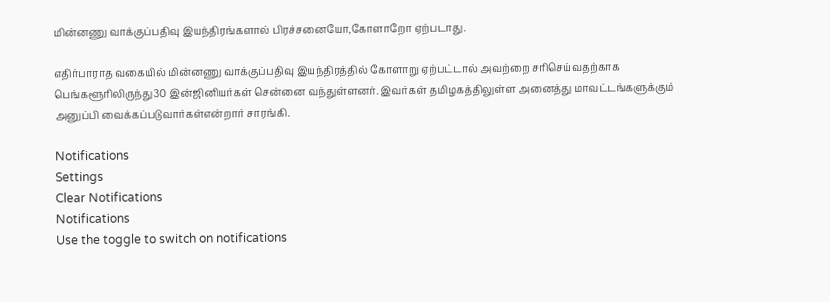மின்னணு வாக்குப்பதிவு இயந்திரங்களால் பிரச்சனையோ,கோளாறோ ஏற்படாது.

எதிர்பாராத வகையில் மின்னணு வாக்குப்பதிவு இயந்திரத்தில் கோளாறு ஏற்பட்டால் அவற்றை சரிசெய்வதற்காக பெங்களூரிலிருந்து30 இன்ஜினியர்கள் சென்னை வந்துள்ளனர். இவர்கள் தமிழகத்திலுள்ள அனைத்து மாவட்டங்களுக்கும் அனுப்பி வைக்கப்படுவார்கள்என்றார் சாரங்கி.

Notifications
Settings
Clear Notifications
Notifications
Use the toggle to switch on notifications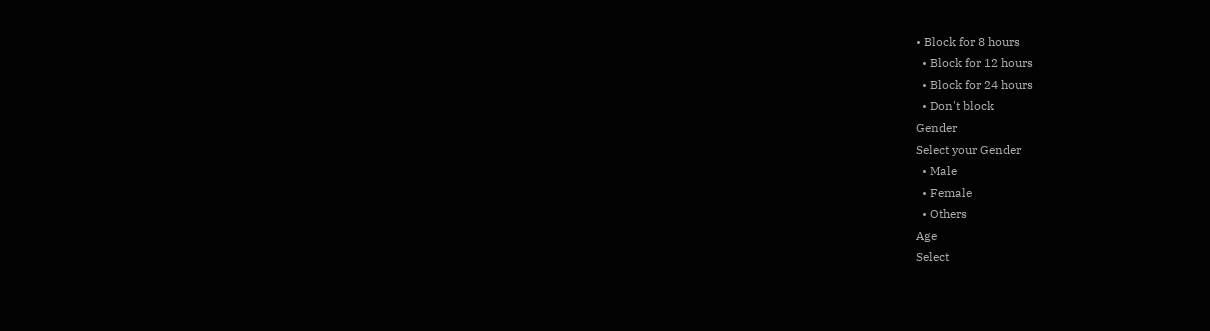• Block for 8 hours
  • Block for 12 hours
  • Block for 24 hours
  • Don't block
Gender
Select your Gender
  • Male
  • Female
  • Others
Age
Select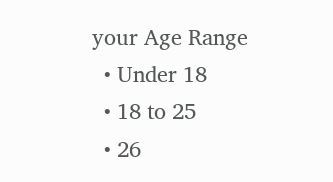your Age Range
  • Under 18
  • 18 to 25
  • 26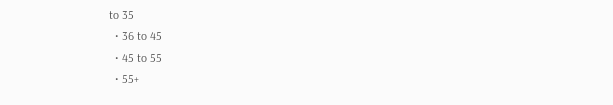to 35
  • 36 to 45
  • 45 to 55
  • 55+